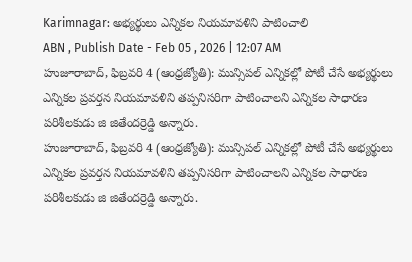Karimnagar: అభ్యర్థులు ఎన్నికల నియమావళిని పాటించాలి
ABN , Publish Date - Feb 05 , 2026 | 12:07 AM
హుజూరాబాద్, ఫిబ్రవరి 4 (ఆంధ్రజ్యోతి): మున్సిపల్ ఎన్నికల్లో పోటీ చేసే అభ్యర్థులు ఎన్నికల ప్రవర్తన నియమావళిని తప్పనిసరిగా పాటించాలని ఎన్నికల సాధారణ పరిశీలకుడు జి జితేందర్రెడ్డి అన్నారు.
హుజూరాబాద్, ఫిబ్రవరి 4 (ఆంధ్రజ్యోతి): మున్సిపల్ ఎన్నికల్లో పోటీ చేసే అభ్యర్థులు ఎన్నికల ప్రవర్తన నియమావళిని తప్పనిసరిగా పాటించాలని ఎన్నికల సాధారణ పరిశీలకుడు జి జితేందర్రెడ్డి అన్నారు.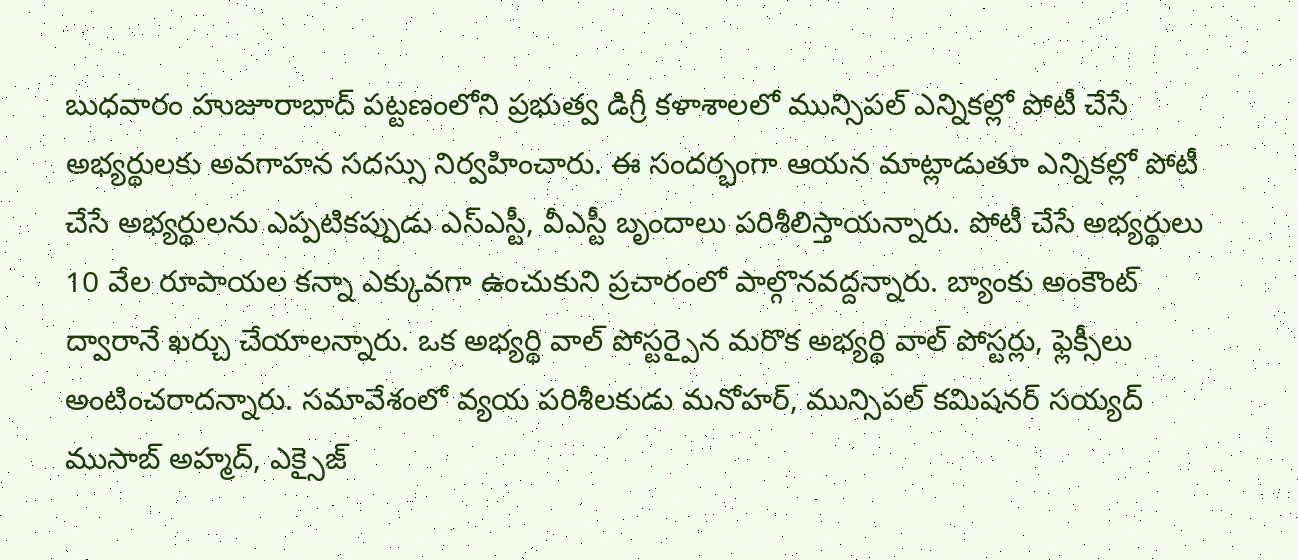బుధవారం హుజూరాబాద్ పట్టణంలోని ప్రభుత్వ డిగ్రీ కళాశాలలో మున్సిపల్ ఎన్నికల్లో పోటీ చేసే అభ్యర్థులకు అవగాహన సదస్సు నిర్వహించారు. ఈ సందర్భంగా ఆయన మాట్లాడుతూ ఎన్నికల్లో పోటీ చేసే అభ్యర్థులను ఎప్పటికప్పుడు ఎస్ఎస్టీ, వీఎస్టీ బృందాలు పరిశీలిస్తాయన్నారు. పోటీ చేసే అభ్యర్థులు 10 వేల రూపాయల కన్నా ఎక్కువగా ఉంచుకుని ప్రచారంలో పాల్గొనవద్దన్నారు. బ్యాంకు అంకౌంట్ ద్వారానే ఖర్చు చేయాలన్నారు. ఒక అభ్యర్థి వాల్ పోస్టర్పైన మరొక అభ్యర్థి వాల్ పోస్టర్లు, ఫ్లెక్సీలు అంటించరాదన్నారు. సమావేశంలో వ్యయ పరిశీలకుడు మనోహర్, మున్సిపల్ కమిషనర్ సయ్యద్ ముసాబ్ అహ్మద్, ఎక్సైజ్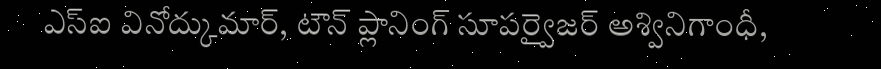ఎస్ఐ వినోద్కుమార్, టౌన్ ప్లానింగ్ సూపర్వైజర్ అశ్వినిగాంధీ,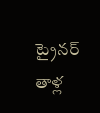ట్రైనర్ తాళ్ల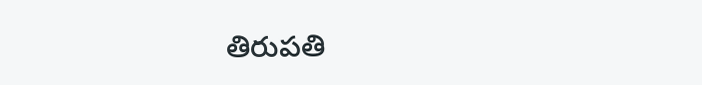తిరుపతి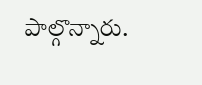పాల్గొన్నారు.